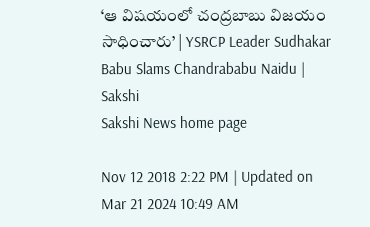‘ఆ విషయంలో చంద్రబాబు విజయం సాధించారు’ | YSRCP Leader Sudhakar Babu Slams Chandrababu Naidu | Sakshi
Sakshi News home page

Nov 12 2018 2:22 PM | Updated on Mar 21 2024 10:49 AM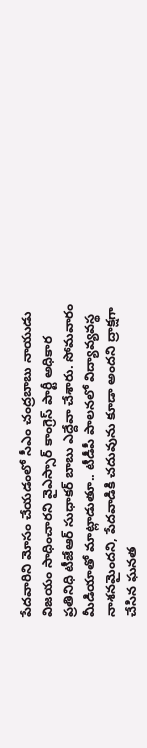పేదవారిని మోసం చేయడంలో సీఎం చంద్రబాబు నాయుడు విజయం సాధించారని వైఎస్సార్‌ కాంగ్రెస్‌ పార్టీ అధికార ప్రతినిధి టీజేఆర్‌ సుధాకర్‌ బాబు ఎద్దేవా చేశారు. సోమవారం మీడియాతో మాట్లాడుతూ.. టీడీపీ పాలనలో విద్యావ్యవస్థ నాశనమైందని, పేదవాడికి చదువును కూడా అందని ద్రాక్షగా చేసిన ఘనత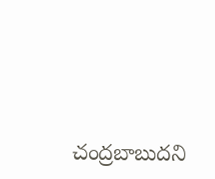చంద్రబాబుదని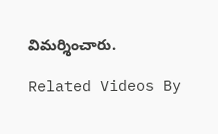విమర్శించారు.

Related Videos By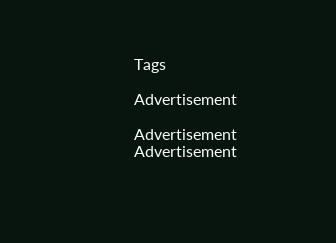Tags

Advertisement

Advertisement
Advertisement